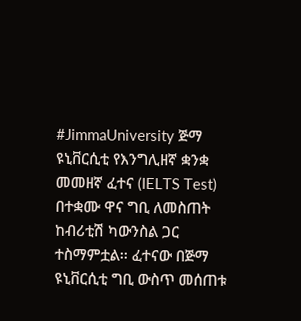#JimmaUniversity ጅማ ዩኒቨርሲቲ የእንግሊዘኛ ቋንቋ መመዘኛ ፈተና (IELTS Test) በተቋሙ ዋና ግቢ ለመስጠት ከብሪቲሽ ካውንስል ጋር ተስማምቷል፡፡ ፈተናው በጅማ ዩኒቨርሲቲ ግቢ ውስጥ መሰጠቱ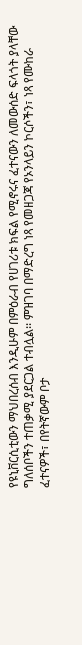የዩኒቨርሲቲውን ማህበረሰብ እንዲሁም በምዕራብ የሀገሪቱ ክፍል የሚኖሩና ፈተናውን ለመውሰድ ፍላጎት ያላቸው ግለሰቦችን ተጠቃሚ ያደርጋል ተብሏል፡፡ ምዝገባ በማድረግ ነጻ የመዘጋጃ የኦንላይን ኮርሶችን፣ ነጻ የሙከራ ፈተናዎች፣ በየትኛውም ቦታ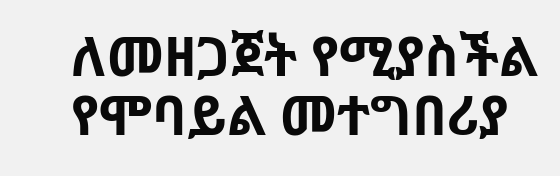ለመዘጋጀት የሚያስችል የሞባይል መተግበሪያ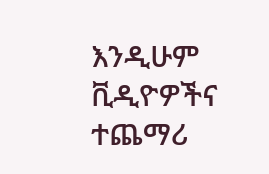እንዲሁም ቪዲዮዎችና ተጨማሪ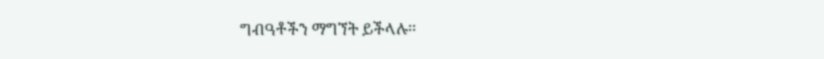ግብዓቶችን ማግኘት ይችላሉ፡፡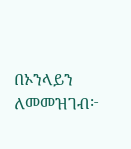በኦንላይን ለመመዝገብ፦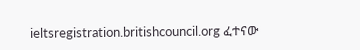ieltsregistration.britishcouncil.org ፈተናው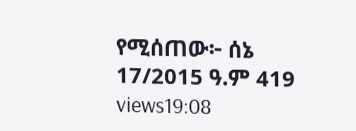የሚሰጠው፦ ሰኔ 17/2015 ዓ.ም 419 views19:08